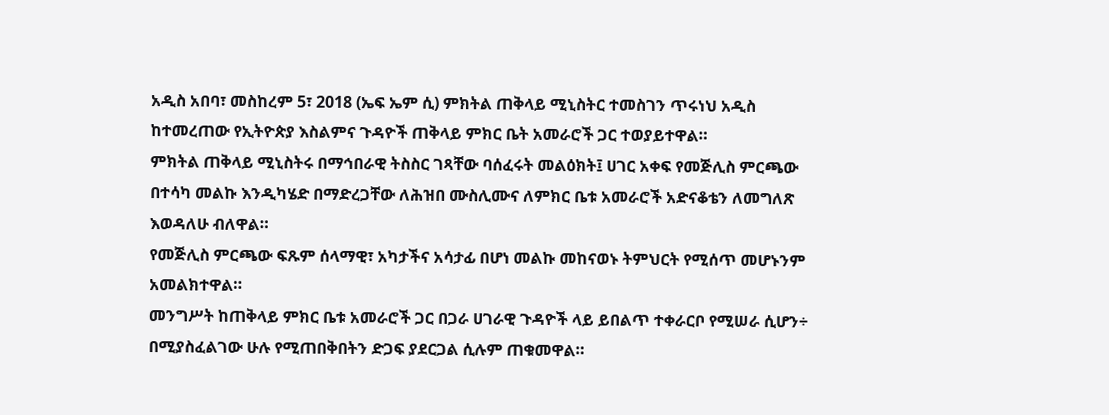አዲስ አበባ፣ መስከረም 5፣ 2018 (ኤፍ ኤም ሲ) ምክትል ጠቅላይ ሚኒስትር ተመስገን ጥሩነህ አዲስ ከተመረጠው የኢትዮጵያ እስልምና ጉዳዮች ጠቅላይ ምክር ቤት አመራሮች ጋር ተወያይተዋል።
ምክትል ጠቅላይ ሚኒስትሩ በማኅበራዊ ትስስር ገጻቸው ባሰፈሩት መልዕክት፤ ሀገር አቀፍ የመጅሊስ ምርጫው በተሳካ መልኩ እንዲካሄድ በማድረጋቸው ለሕዝበ ሙስሊሙና ለምክር ቤቱ አመራሮች አድናቆቴን ለመግለጽ እወዳለሁ ብለዋል።
የመጅሊስ ምርጫው ፍጹም ሰላማዊ፣ አካታችና አሳታፊ በሆነ መልኩ መከናወኑ ትምህርት የሚሰጥ መሆኑንም አመልክተዋል።
መንግሥት ከጠቅላይ ምክር ቤቱ አመራሮች ጋር በጋራ ሀገራዊ ጉዳዮች ላይ ይበልጥ ተቀራርቦ የሚሠራ ሲሆን÷ በሚያስፈልገው ሁሉ የሚጠበቅበትን ድጋፍ ያደርጋል ሲሉም ጠቁመዋል።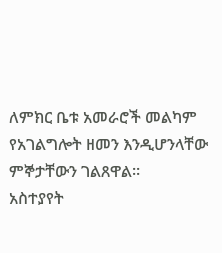ለምክር ቤቱ አመራሮች መልካም የአገልግሎት ዘመን እንዲሆንላቸው ምኞታቸውን ገልጸዋል።
አስተያየት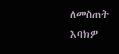ለመስጠት እባክዎ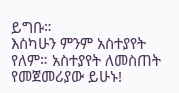ይግቡ።
እስካሁን ምንም አስተያየት የለም። አስተያየት ለመስጠት የመጀመሪያው ይሁኑ!